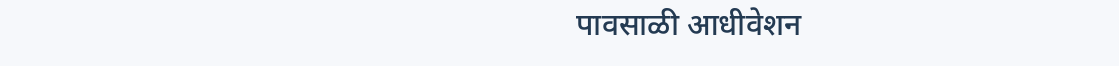पावसाळी आधीवेशन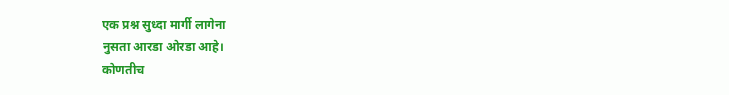एक प्रश्न सुध्दा मार्गी लागेना
नुसता आरडा ओरडा आहे।
कोणतीच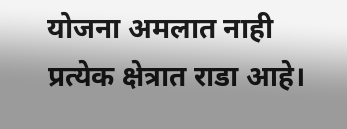योजना अमलात नाही
प्रत्येक क्षेत्रात राडा आहे।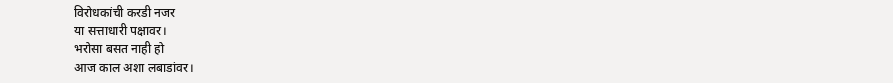विरोधकांची करडी नजर
या सत्ताधारी पक्षावर।
भरोसा बसत नाही हो
आज काल अशा लबाडांवर।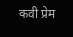कवी प्रेम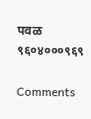पवळ
९६०४०००९६९

Comments